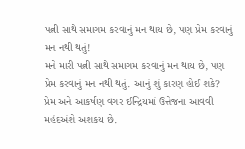પત્ની સાથે સમાગમ કરવાનું મન થાય છે, પણ પ્રેમ કરવાનું મન નથી થતું!
મને મારી પત્ની સાથે સમાગમ કરવાનું મન થાય છે, પણ પ્રેમ કરવાનું મન નથી થતું. આનું શું કારણ હોઈ શકે?
પ્રેમ અને આકર્ષણ વગર ઈન્દ્રિયમાં ઉત્તેજના આવવી મહંદઅંશે અશકય છે.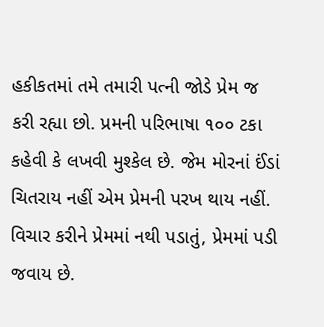હકીકતમાં તમે તમારી પત્ની જોડે પ્રેમ જ કરી રહ્યા છો. પ્રમની પરિભાષા ૧૦૦ ટકા કહેવી કે લખવી મુશ્કેલ છે. જેમ મોરનાં ઈંડાં ચિતરાય નહીં એમ પ્રેમની પરખ થાય નહીં. વિચાર કરીને પ્રેમમાં નથી પડાતું, પ્રેમમાં પડી જવાય છે.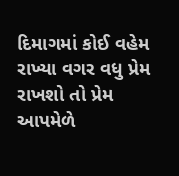દિમાગમાં કોઈ વહેમ રાખ્યા વગર વધુ પ્રેમ રાખશો તો પ્રેમ આપમેળે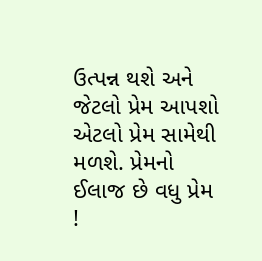ઉત્પન્ન થશે અને જેટલો પ્રેમ આપશો એટલો પ્રેમ સામેથી મળશે. પ્રેમનો ઈલાજ છે વધુ પ્રેમ !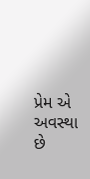પ્રેમ એ અવસ્થા છે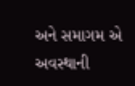અને સમાગમ એ અવસ્થાની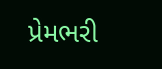પ્રેમભરી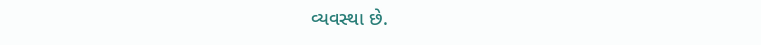વ્યવસ્થા છે.